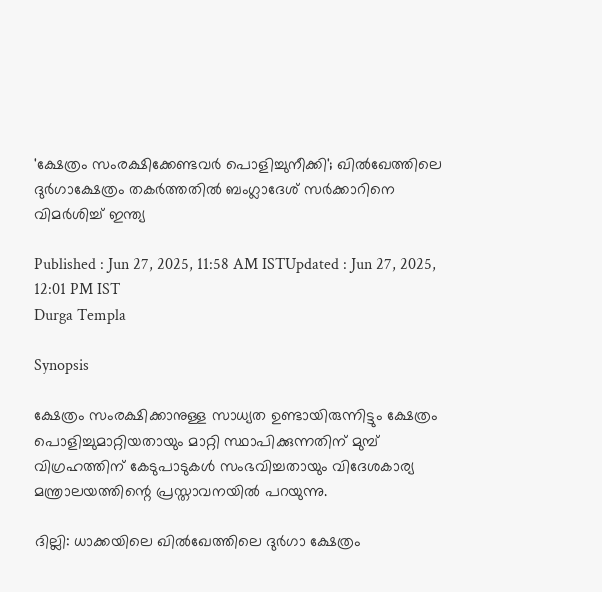'ക്ഷേത്രം സംരക്ഷിക്കേണ്ടവർ പൊളിച്ചുനീക്കി'; ഖിൽഖേത്തിലെ ദുർഗാക്ഷേത്രം തകർത്തതിൽ ബംഗ്ലാദേശ് സർക്കാറിനെ വിമർശിച്ച് ഇന്ത്യ

Published : Jun 27, 2025, 11:58 AM ISTUpdated : Jun 27, 2025, 12:01 PM IST
Durga Templa

Synopsis

ക്ഷേത്രം സംരക്ഷിക്കാനുള്ള സാധ്യത ഉണ്ടായിരുന്നിട്ടും ക്ഷേത്രം പൊളിച്ചുമാറ്റിയതായും മാറ്റി സ്ഥാപിക്കുന്നതിന് മുമ്പ് വിഗ്രഹത്തിന് കേടുപാടുകൾ സംഭവിച്ചതായും വിദേശകാര്യ മന്ത്രാലയത്തിന്റെ പ്രസ്താവനയിൽ പറയുന്നു.

ദില്ലി: ധാക്കയിലെ ഖിൽഖേത്തിലെ ദുർഗാ ക്ഷേത്രം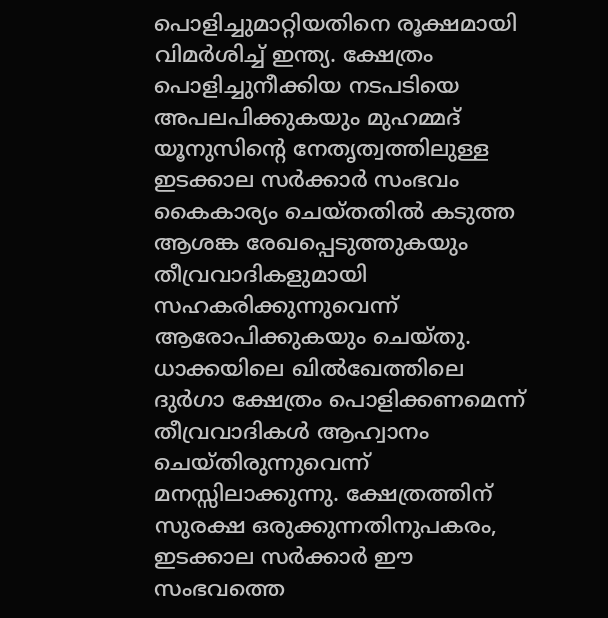പൊളിച്ചുമാറ്റിയതിനെ രൂക്ഷമായി വിമർശിച്ച് ഇന്ത്യ. ക്ഷേത്രം പൊളിച്ചുനീക്കിയ നടപടിയെ അപലപിക്കുകയും മുഹമ്മദ് യൂനുസിന്റെ നേതൃത്വത്തിലുള്ള ഇടക്കാല സർക്കാർ സംഭവം കൈകാര്യം ചെയ്തതിൽ കടുത്ത ആശങ്ക രേഖപ്പെടുത്തുകയും തീവ്രവാദികളുമായി സഹകരിക്കുന്നുവെന്ന് ആരോപിക്കുകയും ചെയ്തു. ധാക്കയിലെ ഖിൽഖേത്തിലെ ദുർഗാ ക്ഷേത്രം പൊളിക്കണമെന്ന് തീവ്രവാദികൾ ആഹ്വാനം ചെയ്തിരുന്നുവെന്ന് മനസ്സിലാക്കുന്നു. ക്ഷേത്രത്തിന് സുരക്ഷ ഒരുക്കുന്നതിനുപകരം, ഇടക്കാല സർക്കാർ ഈ സംഭവത്തെ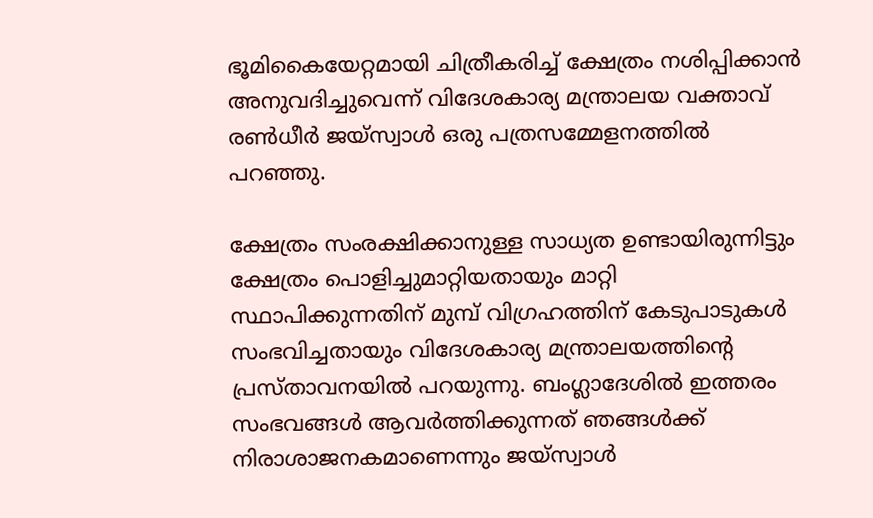ഭൂമികൈയേറ്റമായി ചിത്രീകരിച്ച് ക്ഷേത്രം നശിപ്പിക്കാൻ അനുവദിച്ചുവെന്ന് വിദേശകാര്യ മന്ത്രാലയ വക്താവ് രൺധീർ ജയ്‌സ്വാൾ ഒരു പത്രസമ്മേളനത്തിൽ പറഞ്ഞു.

ക്ഷേത്രം സംരക്ഷിക്കാനുള്ള സാധ്യത ഉണ്ടായിരുന്നിട്ടും ക്ഷേത്രം പൊളിച്ചുമാറ്റിയതായും മാറ്റി സ്ഥാപിക്കുന്നതിന് മുമ്പ് വിഗ്രഹത്തിന് കേടുപാടുകൾ സംഭവിച്ചതായും വിദേശകാര്യ മന്ത്രാലയത്തിന്റെ പ്രസ്താവനയിൽ പറയുന്നു. ബംഗ്ലാദേശിൽ ഇത്തരം സംഭവങ്ങൾ ആവർത്തിക്കുന്നത് ഞങ്ങൾക്ക് നിരാശാജനകമാണെന്നും ജയ്‌സ്വാൾ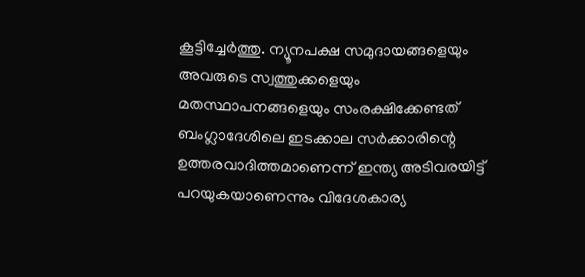കൂട്ടിച്ചേർത്തു. ന്യൂനപക്ഷ സമുദായങ്ങളെയും അവരുടെ സ്വത്തുക്കളെയും മതസ്ഥാപനങ്ങളെയും സംരക്ഷിക്കേണ്ടത് ബംഗ്ലാദേശിലെ ഇടക്കാല സർക്കാരിന്റെ ഉത്തരവാദിത്തമാണെന്ന് ഇന്ത്യ അടിവരയിട്ട് പറയുകയാണെന്നും വിദേശകാര്യ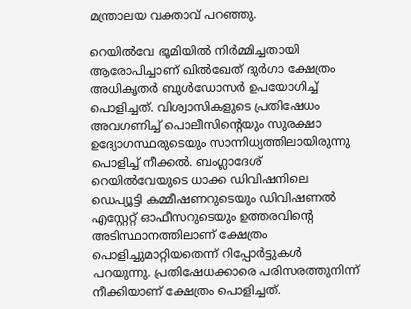മന്ത്രാലയ വക്താവ് പറഞ്ഞു.

റെയിൽവേ ഭൂമിയിൽ നിർമ്മിച്ചതായി ആരോപിച്ചാണ് ഖിൽഖേത് ദുർഗാ ക്ഷേത്രം അധികൃതർ ബുൾഡോസർ ഉപയോഗിച്ച് പൊളിച്ചത്. വിശ്വാസികളുടെ പ്രതിഷേധം അവഗണിച്ച് പൊലീസിന്റെയും സുരക്ഷാ ഉദ്യോഗസ്ഥരുടെയും സാന്നിധ്യത്തിലായിരുന്നു പൊളിച്ച് നീക്കൽ. ബംഗ്ലാദേശ് റെയിൽവേയുടെ ധാക്ക ഡിവിഷനിലെ ഡെപ്യൂട്ടി കമ്മീഷണറുടെയും ഡിവിഷണൽ എസ്റ്റേറ്റ് ഓഫീസറുടെയും ഉത്തരവിന്റെ അടിസ്ഥാനത്തിലാണ് ക്ഷേത്രം പൊളിച്ചുമാറ്റിയതെന്ന് റിപ്പോർട്ടുകൾ പറയുന്നു. പ്രതിഷേധക്കാരെ പരിസരത്തുനിന്ന് നീക്കിയാണ് ക്ഷേത്രം പൊളിച്ചത്.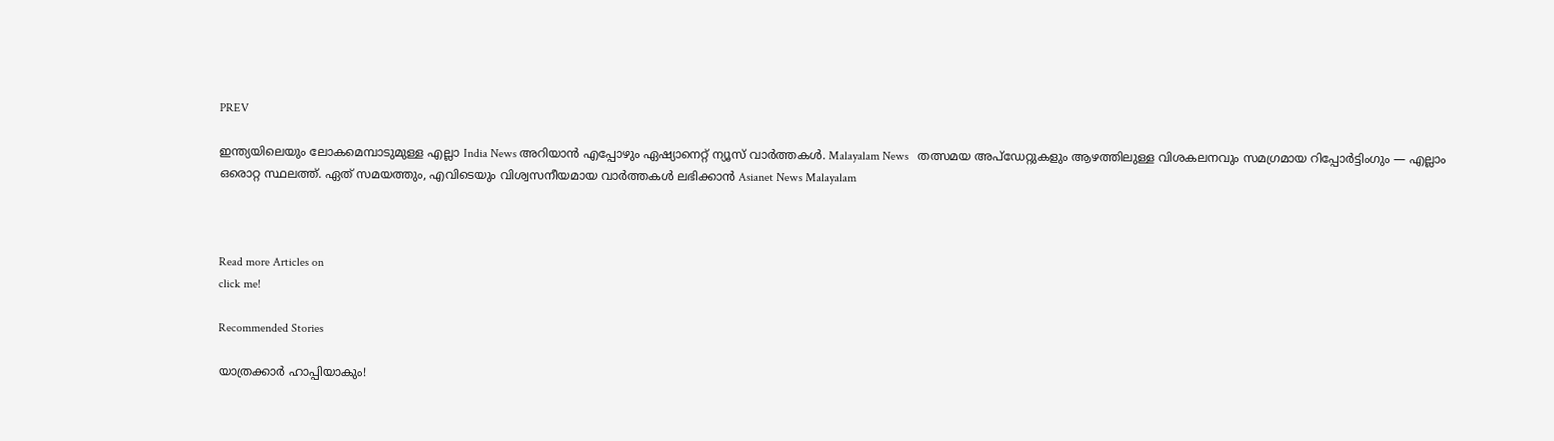PREV

ഇന്ത്യയിലെയും ലോകമെമ്പാടുമുള്ള എല്ലാ India News അറിയാൻ എപ്പോഴും ഏഷ്യാനെറ്റ് ന്യൂസ് വാർത്തകൾ. Malayalam News   തത്സമയ അപ്‌ഡേറ്റുകളും ആഴത്തിലുള്ള വിശകലനവും സമഗ്രമായ റിപ്പോർട്ടിംഗും — എല്ലാം ഒരൊറ്റ സ്ഥലത്ത്. ഏത് സമയത്തും, എവിടെയും വിശ്വസനീയമായ വാർത്തകൾ ലഭിക്കാൻ Asianet News Malayalam



Read more Articles on
click me!

Recommended Stories

യാത്രക്കാർ ഹാപ്പിയാകും!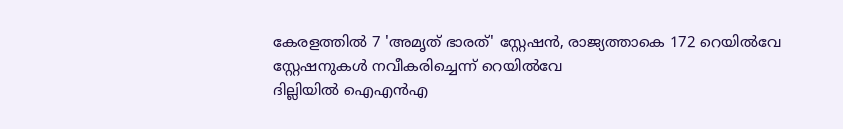കേരളത്തിൽ 7 'അമൃത് ഭാരത്' സ്റ്റേഷൻ, രാജ്യത്താകെ 172 റെയിൽവേ സ്റ്റേഷനുകൾ നവീകരിച്ചെന്ന് റെയിൽവേ
ദില്ലിയിൽ ഐഎൻഎ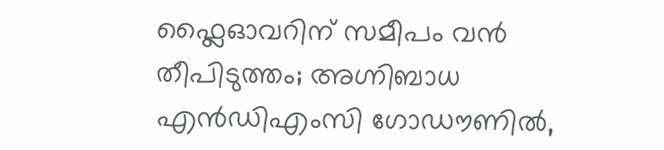ഫ്ലൈഓവറിന് സമീപം വൻ തീപിടുത്തം; അഗ്നിബാധ എൻഡിഎംസി ഗോഡൗണിൽ,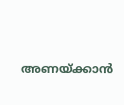അണയ്ക്കാൻ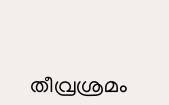തീവ്രശ്രമം